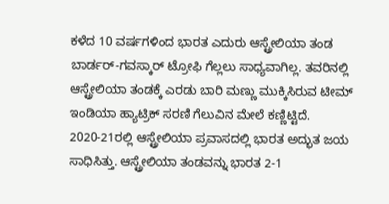ಕಳೆದ 10 ವರ್ಷಗಳಿಂದ ಭಾರತ ಎದುರು ಆಸ್ಟ್ರೇಲಿಯಾ ತಂಡ ಬಾರ್ಡರ್-ಗವಸ್ಕಾರ್ ಟ್ರೋಫಿ ಗೆಲ್ಲಲು ಸಾಧ್ಯವಾಗಿಲ್ಲ. ತವರಿನಲ್ಲಿ ಆಸ್ಟ್ರೇಲಿಯಾ ತಂಡಕ್ಕೆ ಎರಡು ಬಾರಿ ಮಣ್ಣು ಮುಕ್ಕಿಸಿರುವ ಟೀಮ್ ಇಂಡಿಯಾ ಹ್ಯಾಟ್ರಿಕ್ ಸರಣಿ ಗೆಲುವಿನ ಮೇಲೆ ಕಣ್ಣಿಟ್ಟಿದೆ.
2020-21ರಲ್ಲಿ ಆಸ್ಟ್ರೇಲಿಯಾ ಪ್ರವಾಸದಲ್ಲಿ ಭಾರತ ಅದ್ಭುತ ಜಯ ಸಾಧಿಸಿತ್ತು. ಆಸ್ಟ್ರೇಲಿಯಾ ತಂಡವನ್ನು ಭಾರತ 2-1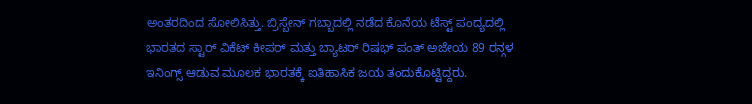ಅಂತರದಿಂದ ಸೋಲಿಸಿತ್ತು. ಬ್ರಿಸ್ಬೇನ್ ಗಬ್ಬಾದಲ್ಲಿ ನಡೆದ ಕೊನೆಯ ಟೆಸ್ಟ್ ಪಂದ್ಯದಲ್ಲಿ ಭಾರತದ ಸ್ಟಾರ್ ವಿಕೆಟ್ ಕೀಪರ್ ಮತ್ತು ಬ್ಯಾಟರ್ ರಿಷಭ್ ಪಂತ್ ಅಜೇಯ 89 ರನ್ಗಳ ಇನಿಂಗ್ಸ್ ಆಡುವ ಮೂಲಕ ಭಾರತಕ್ಕೆ ಐತಿಹಾಸಿಕ ಜಯ ತಂದುಕೊಟ್ಟಿದ್ದರು.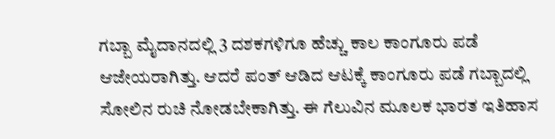ಗಬ್ಬಾ ಮೈದಾನದಲ್ಲಿ 3 ದಶಕಗಳಿಗೂ ಹೆಚ್ಚು ಕಾಲ ಕಾಂಗೂರು ಪಡೆ ಆಜೇಯರಾಗಿತ್ತು. ಆದರೆ ಪಂತ್ ಆಡಿದ ಆಟಕ್ಕೆ ಕಾಂಗೂರು ಪಡೆ ಗಬ್ಬಾದಲ್ಲಿ ಸೋಲಿನ ರುಚಿ ನೋಡಬೇಕಾಗಿತ್ತು. ಈ ಗೆಲುವಿನ ಮೂಲಕ ಭಾರತ ಇತಿಹಾಸ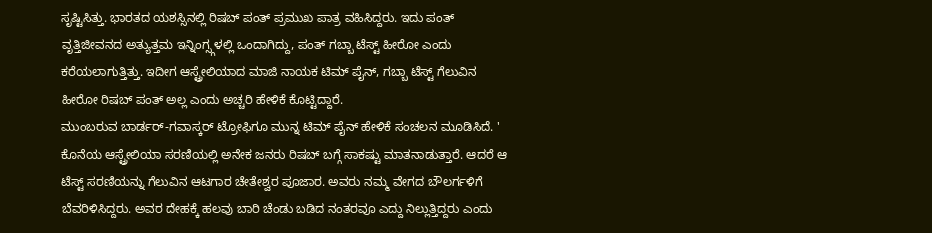ಸೃಷ್ಟಿಸಿತ್ತು. ಭಾರತದ ಯಶಸ್ಸಿನಲ್ಲಿ ರಿಷಬ್ ಪಂತ್ ಪ್ರಮುಖ ಪಾತ್ರ ವಹಿಸಿದ್ದರು. ಇದು ಪಂತ್ ವೃತ್ತಿಜೀವನದ ಅತ್ಯುತ್ತಮ ಇನ್ನಿಂಗ್ಸ್ಗಳಲ್ಲಿ ಒಂದಾಗಿದ್ದು, ಪಂತ್ ಗಬ್ಬಾ ಟೆಸ್ಟ್ ಹೀರೋ ಎಂದು ಕರೆಯಲಾಗುತ್ತಿತ್ತು. ಇದೀಗ ಆಸ್ಟ್ರೇಲಿಯಾದ ಮಾಜಿ ನಾಯಕ ಟಿಮ್ ಪೈನ್, ಗಬ್ಬಾ ಟೆಸ್ಟ್ ಗೆಲುವಿನ ಹೀರೋ ರಿಷಬ್ ಪಂತ್ ಅಲ್ಲ ಎಂದು ಅಚ್ಚರಿ ಹೇಳಿಕೆ ಕೊಟ್ಟಿದ್ದಾರೆ.
ಮುಂಬರುವ ಬಾರ್ಡರ್-ಗವಾಸ್ಕರ್ ಟ್ರೋಫಿಗೂ ಮುನ್ನ ಟಿಮ್ ಪೈನ್ ಹೇಳಿಕೆ ಸಂಚಲನ ಮೂಡಿಸಿದೆ. ' ಕೊನೆಯ ಆಸ್ಟ್ರೇಲಿಯಾ ಸರಣಿಯಲ್ಲಿ ಅನೇಕ ಜನರು ರಿಷಬ್ ಬಗ್ಗೆ ಸಾಕಷ್ಟು ಮಾತನಾಡುತ್ತಾರೆ. ಆದರೆ ಆ ಟೆಸ್ಟ್ ಸರಣಿಯನ್ನು ಗೆಲುವಿನ ಆಟಗಾರ ಚೇತೇಶ್ವರ ಪೂಜಾರ. ಅವರು ನಮ್ಮ ವೇಗದ ಬೌಲರ್ಗಳಿಗೆ ಬೆವರಿಳಿಸಿದ್ದರು. ಅವರ ದೇಹಕ್ಕೆ ಹಲವು ಬಾರಿ ಚೆಂಡು ಬಡಿದ ನಂತರವೂ ಎದ್ದು ನಿಲ್ಲುತ್ತಿದ್ದರು ಎಂದು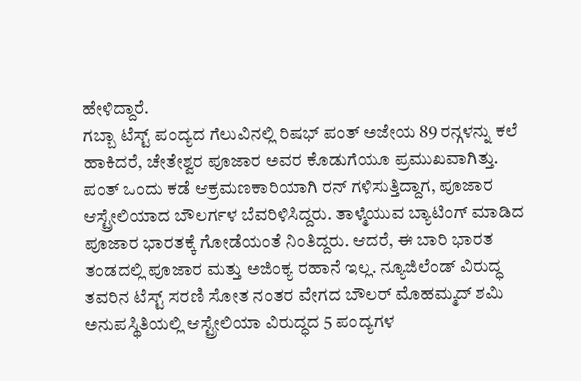ಹೇಳಿದ್ದಾರೆ.
ಗಬ್ಬಾ ಟೆಸ್ಟ್ ಪಂದ್ಯದ ಗೆಲುವಿನಲ್ಲಿ ರಿಷಭ್ ಪಂತ್ ಅಜೇಯ 89 ರನ್ಗಳನ್ನು ಕಲೆ ಹಾಕಿದರೆ, ಚೇತೇಶ್ವರ ಪೂಜಾರ ಅವರ ಕೊಡುಗೆಯೂ ಪ್ರಮುಖವಾಗಿತ್ತು. ಪಂತ್ ಒಂದು ಕಡೆ ಆಕ್ರಮಣಕಾರಿಯಾಗಿ ರನ್ ಗಳಿಸುತ್ತಿದ್ದಾಗ, ಪೂಜಾರ ಆಸ್ಟ್ರೇಲಿಯಾದ ಬೌಲರ್ಗಳ ಬೆವರಿಳಿಸಿದ್ದರು. ತಾಳ್ಮೆಯುವ ಬ್ಯಾಟಿಂಗ್ ಮಾಡಿದ ಪೂಜಾರ ಭಾರತಕ್ಕೆ ಗೋಡೆಯಂತೆ ನಿಂತಿದ್ದರು. ಆದರೆ, ಈ ಬಾರಿ ಭಾರತ ತಂಡದಲ್ಲಿ ಪೂಜಾರ ಮತ್ತು ಅಜಿಂಕ್ಯ ರಹಾನೆ ಇಲ್ಲ. ನ್ಯೂಜಿಲೆಂಡ್ ವಿರುದ್ಧ ತವರಿನ ಟೆಸ್ಟ್ ಸರಣಿ ಸೋತ ನಂತರ ವೇಗದ ಬೌಲರ್ ಮೊಹಮ್ಮದ್ ಶಮಿ ಅನುಪಸ್ಥಿತಿಯಲ್ಲಿ ಆಸ್ಟ್ರೇಲಿಯಾ ವಿರುದ್ಧದ 5 ಪಂದ್ಯಗಳ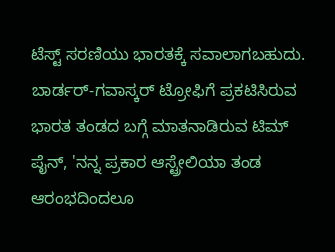ಟೆಸ್ಟ್ ಸರಣಿಯು ಭಾರತಕ್ಕೆ ಸವಾಲಾಗಬಹುದು.
ಬಾರ್ಡರ್-ಗವಾಸ್ಕರ್ ಟ್ರೋಫಿಗೆ ಪ್ರಕಟಿಸಿರುವ ಭಾರತ ತಂಡದ ಬಗ್ಗೆ ಮಾತನಾಡಿರುವ ಟಿಮ್ ಪೈನ್, 'ನನ್ನ ಪ್ರಕಾರ ಆಸ್ಟ್ರೇಲಿಯಾ ತಂಡ ಆರಂಭದಿಂದಲೂ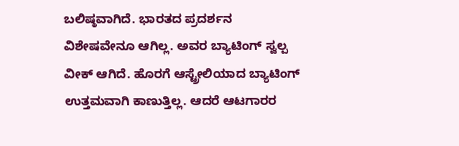ಬಲಿಷ್ಠವಾಗಿದೆ. ಭಾರತದ ಪ್ರದರ್ಶನ ವಿಶೇಷವೇನೂ ಆಗಿಲ್ಲ. ಅವರ ಬ್ಯಾಟಿಂಗ್ ಸ್ವಲ್ಪ ವೀಕ್ ಆಗಿದೆ. ಹೊರಗೆ ಆಸ್ಟ್ರೇಲಿಯಾದ ಬ್ಯಾಟಿಂಗ್ ಉತ್ತಮವಾಗಿ ಕಾಣುತ್ತಿಲ್ಲ. ಆದರೆ ಆಟಗಾರರ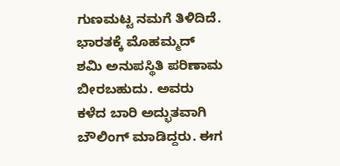ಗುಣಮಟ್ಟ ನಮಗೆ ತಿಳಿದಿದೆ. ಭಾರತಕ್ಕೆ ಮೊಹಮ್ಮದ್ ಶಮಿ ಅನುಪಸ್ಥಿತಿ ಪರಿಣಾಮ ಬೀರಬಹುದು. ಅವರು ಕಳೆದ ಬಾರಿ ಅದ್ಭುತವಾಗಿ ಬೌಲಿಂಗ್ ಮಾಡಿದ್ದರು. ಈಗ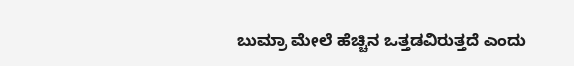ಬುಮ್ರಾ ಮೇಲೆ ಹೆಚ್ಚಿನ ಒತ್ತಡವಿರುತ್ತದೆ ಎಂದು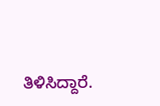ತಿಳಿಸಿದ್ದಾರೆ.